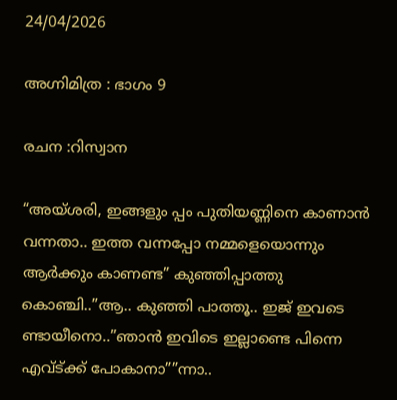24/04/2026

അഗ്നിമിത്ര : ഭാഗം 9

രചന :റിസ്വാന

“അയ്ശരി, ഇങ്ങളും പ്പം പുതിയണ്ണിനെ കാണാൻ വന്നതാ.. ഇത്ത വന്നപ്പോ നമ്മളെയൊന്നും ആർക്കും കാണണ്ട” കുഞ്ഞിപ്പാത്തു കൊഞ്ചി..”ആ.. കുഞ്ഞി പാത്തൂ.. ഇജ് ഇവടെ ണ്ടായീനൊ..”ഞാൻ ഇവിടെ ഇല്ലാണ്ടെ പിന്നെ എവ്ട്ക്ക് പോകാനാ””ന്നാ..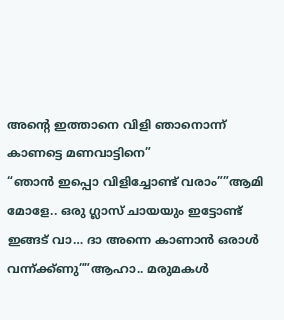അന്റെ ഇത്താനെ വിളി ഞാനൊന്ന് കാണട്ടെ മണവാട്ടിനെ”
“ഞാൻ ഇപ്പൊ വിളിച്ചോണ്ട് വരാം””ആമി മോളേ.. ഒരു ഗ്ലാസ് ചായയും ഇട്ടോണ്ട് ഇങ്ങട് വാ… ദാ അന്നെ കാണാൻ ഒരാൾ വന്ന്ക്ക്ണു””ആഹാ.. മരുമകൾ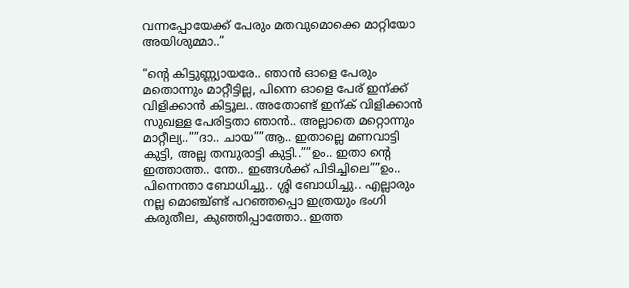വന്നപ്പോയേക്ക് പേരും മതവുമൊക്കെ മാറ്റിയോ അയിശുമ്മാ..”

“ന്റെ കിട്ടുണ്ണ്യായരേ.. ഞാൻ ഓളെ പേരും മതൊന്നും മാറ്റീട്ടില്ല, പിന്നെ ഓളെ പേര് ഇന്ക്ക് വിളിക്കാൻ കിട്ടൂല.. അതോണ്ട് ഇന്ക് വിളിക്കാൻ സുഖള്ള പേരിട്ടതാ ഞാൻ.. അല്ലാതെ മറ്റൊന്നും മാറ്റീല്യ..””ദാ.. ചായ””ആ.. ഇതാല്ലെ മണവാട്ടി കുട്ടി, അല്ല തമ്പുരാട്ടി കുട്ടി..””ഉം.. ഇതാ ന്റെ ഇത്താത്ത.. ന്തേ.. ഇങ്ങൾക്ക് പിടിച്ചിലെ””ഉം.. പിന്നെന്താ ബോധിച്ചു.. ശ്ശി ബോധിച്ചു.. എല്ലാരും നല്ല മൊഞ്ച്ണ്ട് പറഞ്ഞപ്പൊ ഇത്രയും ഭംഗി കരുതീല, കുഞ്ഞിപ്പാത്തോ.. ഇത്ത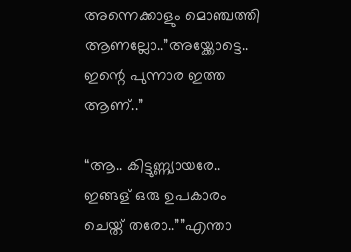അന്നെക്കാളും മൊഞ്ചത്തി ആണല്ലോ..”അയ്ക്കോട്ടെ.. ഇന്റെ പുന്നാര ഇത്ത ആണ്..”

“ആ.. കിട്ടുണ്ണ്യായരേ.. ഇങ്ങള് ഒരു ഉപകാരം ചെയ്ത് തരോ..””എന്താ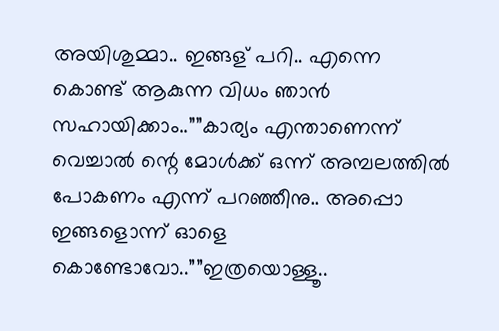അയിശുമ്മാ.. ഇങ്ങള് പറി.. എന്നെ കൊണ്ട് ആകുന്ന വിധം ഞാൻ സഹായിക്കാം..””കാര്യം എന്താണെന്ന് വെച്ചാൽ ന്റെ മോൾക്ക് ഒന്ന് അമ്പലത്തിൽ പോകണം എന്ന് പറഞ്ഞീനു.. അപ്പൊ ഇങ്ങളൊന്ന് ഓളെ കൊണ്ടോവോ..””ഇത്രയൊള്ളൂ..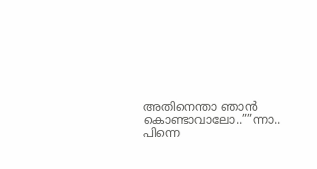അതിനെന്താ ഞാൻ കൊണ്ടാവാലോ..””ന്നാ.. പിന്നെ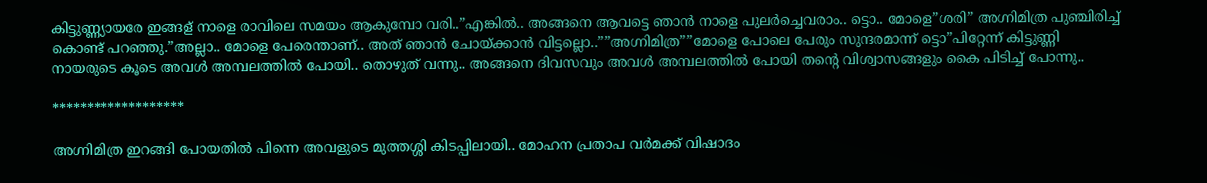കിട്ടുണ്ണ്യായരേ ഇങ്ങള് നാളെ രാവിലെ സമയം ആകുമ്പോ വരി..”എങ്കിൽ.. അങ്ങനെ ആവട്ടെ ഞാൻ നാളെ പുലർച്ചെവരാം.. ട്ടൊ.. മോളെ”ശരി” അഗ്നിമിത്ര പുഞ്ചിരിച്ച് കൊണ്ട് പറഞ്ഞു.”അല്ലാ.. മോളെ പേരെന്താണ്.. അത് ഞാൻ ചോയ്ക്കാൻ വിട്ടല്ലൊ..””അഗ്നിമിത്ര””മോളെ പോലെ പേരും സുന്ദരമാന്ന് ട്ടൊ”പിറ്റേന്ന് കിട്ടുണ്ണി നായരുടെ കൂടെ അവൾ അമ്പലത്തിൽ പോയി.. തൊഴുത് വന്നു.. അങ്ങനെ ദിവസവും അവൾ അമ്പലത്തിൽ പോയി തന്റെ വിശ്വാസങ്ങളും കൈ പിടിച്ച് പോന്നു..

*******************

അഗ്നിമിത്ര ഇറങ്ങി പോയതിൽ പിന്നെ അവളുടെ മുത്തശ്ശി കിടപ്പിലായി.. മോഹന പ്രതാപ വർമക്ക് വിഷാദം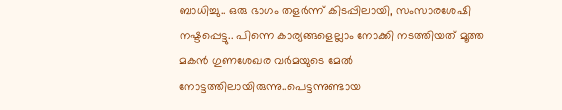ബാധിച്ചു.. ഒരു ഭാഗം തളർന്ന് കിടപ്പിലായി, സംസാരശേഷി നഷ്ടപ്പെട്ടു.. പിന്നെ കാര്യങ്ങളെല്ലാം നോക്കി നടത്തിയത് മൂത്ത മകൻ ഗുണശേഖര വർമയുടെ മേൽ നോട്ടത്തിലായിരുന്നു..പെട്ടന്നുണ്ടായ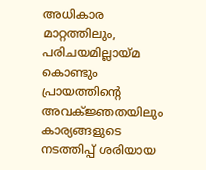അധികാര മാറ്റത്തിലും, പരിചയമില്ലായ്മ കൊണ്ടും പ്രായത്തിന്റെ അവക്ജ്ഞതയിലും കാര്യങ്ങളുടെ നടത്തിപ്പ് ശരിയായ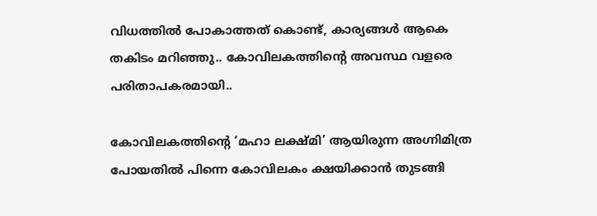വിധത്തിൽ പോകാത്തത് കൊണ്ട്, കാര്യങ്ങൾ ആകെ തകിടം മറിഞ്ഞു.. കോവിലകത്തിന്റെ അവസ്ഥ വളരെ പരിതാപകരമായി..

കോവിലകത്തിന്റെ ‘മഹാ ലക്ഷ്മി’ ആയിരുന്ന അഗ്നിമിത്ര പോയതിൽ പിന്നെ കോവിലകം ക്ഷയിക്കാൻ തുടങ്ങി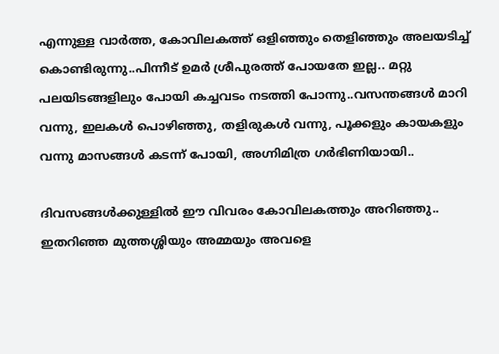എന്നുള്ള വാർത്ത, കോവിലകത്ത് ഒളിഞ്ഞും തെളിഞ്ഞും അലയടിച്ച് കൊണ്ടിരുന്നു..പിന്നീട് ഉമർ ശ്രീപുരത്ത് പോയതേ ഇല്ല.. മറ്റു പലയിടങ്ങളിലും പോയി കച്ചവടം നടത്തി പോന്നു..വസന്തങ്ങൾ മാറി വന്നു, ഇലകൾ പൊഴിഞ്ഞു, തളിരുകൾ വന്നു, പൂക്കളും കായകളും വന്നു മാസങ്ങൾ കടന്ന് പോയി, അഗ്നിമിത്ര ഗർഭിണിയായി..

ദിവസങ്ങൾക്കുള്ളിൽ ഈ വിവരം കോവിലകത്തും അറിഞ്ഞു.. ഇതറിഞ്ഞ മുത്തശ്ശിയും അമ്മയും അവളെ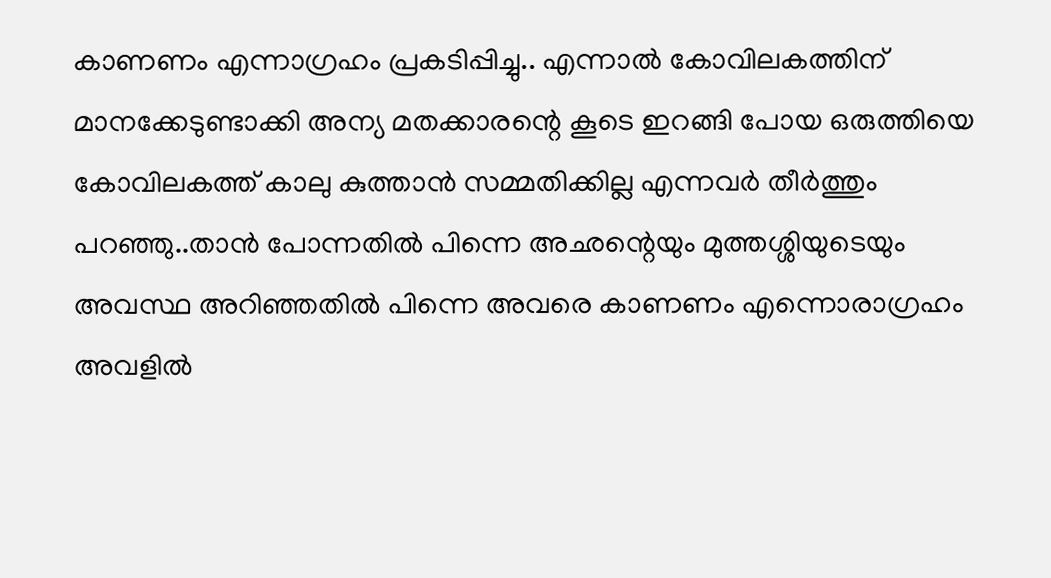കാണണം എന്നാഗ്രഹം പ്രകടിപ്പിച്ചു.. എന്നാൽ കോവിലകത്തിന് മാനക്കേടുണ്ടാക്കി അന്യ മതക്കാരന്റെ കൂടെ ഇറങ്ങി പോയ ഒരുത്തിയെ കോവിലകത്ത് കാലു കുത്താൻ സമ്മതിക്കില്ല എന്നവർ തീർത്തും പറഞ്ഞു..താൻ പോന്നതിൽ പിന്നെ അഛന്റെയും മുത്തശ്ശിയുടെയും അവസ്ഥ അറിഞ്ഞതിൽ പിന്നെ അവരെ കാണണം എന്നൊരാഗ്രഹം അവളിൽ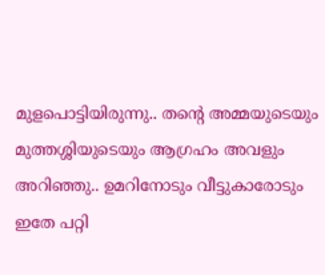മുളപൊട്ടിയിരുന്നു.. തന്റെ അമ്മയുടെയും മുത്തശ്ശിയുടെയും ആഗ്രഹം അവളും അറിഞ്ഞു.. ഉമറിനോടും വീട്ടുകാരോടും ഇതേ പറ്റി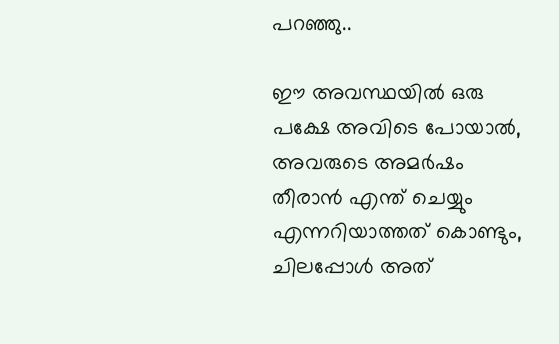പറഞ്ഞു..

ഈ അവസ്ഥയിൽ ഒരു പക്ഷേ അവിടെ പോയാൽ, അവരുടെ അമർഷം തീരാൻ എന്ത് ചെയ്യും എന്നറിയാത്തത് കൊണ്ടും, ചിലപ്പോൾ അത്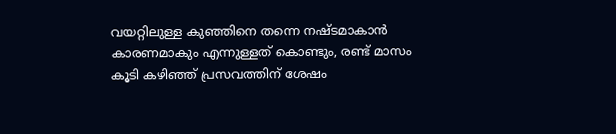വയറ്റിലുള്ള കുഞ്ഞിനെ തന്നെ നഷ്ടമാകാൻ കാരണമാകും എന്നുള്ളത് കൊണ്ടും, രണ്ട് മാസം കൂടി കഴിഞ്ഞ് പ്രസവത്തിന് ശേഷം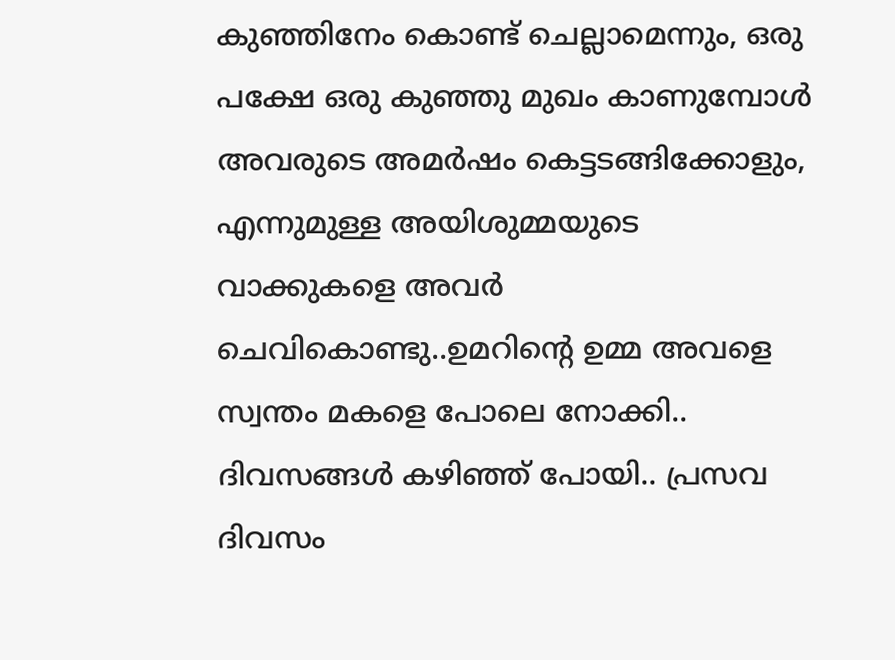കുഞ്ഞിനേം കൊണ്ട് ചെല്ലാമെന്നും, ഒരു പക്ഷേ ഒരു കുഞ്ഞു മുഖം കാണുമ്പോൾ അവരുടെ അമർഷം കെട്ടടങ്ങിക്കോളും, എന്നുമുള്ള അയിശുമ്മയുടെ വാക്കുകളെ അവർ ചെവികൊണ്ടു..ഉമറിന്റെ ഉമ്മ അവളെ സ്വന്തം മകളെ പോലെ നോക്കി.. ദിവസങ്ങൾ കഴിഞ്ഞ് പോയി.. പ്രസവ ദിവസം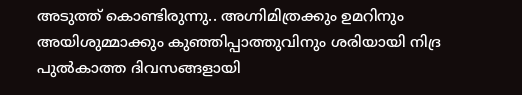അടുത്ത് കൊണ്ടിരുന്നു.. അഗ്നിമിത്രക്കും ഉമറിനും അയിശുമ്മാക്കും കുഞ്ഞിപ്പാത്തുവിനും ശരിയായി നിദ്ര പുൽകാത്ത ദിവസങ്ങളായി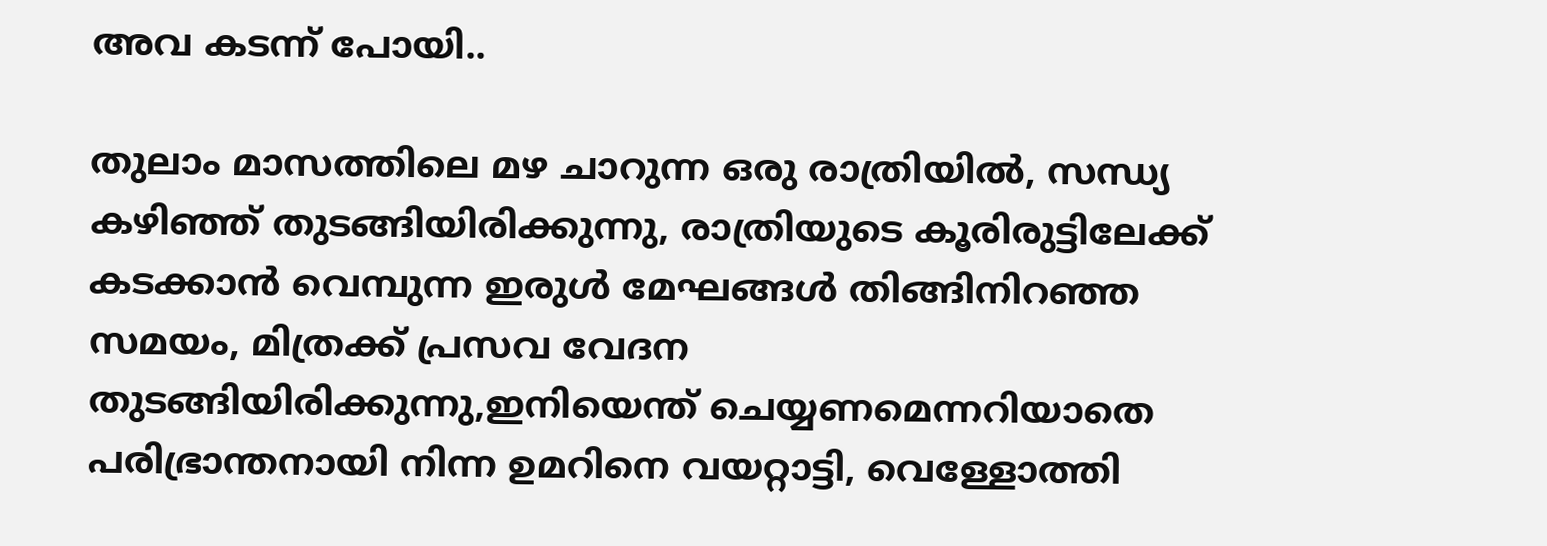അവ കടന്ന് പോയി..

തുലാം മാസത്തിലെ മഴ ചാറുന്ന ഒരു രാത്രിയിൽ, സന്ധ്യ കഴിഞ്ഞ് തുടങ്ങിയിരിക്കുന്നു, രാത്രിയുടെ കൂരിരുട്ടിലേക്ക് കടക്കാൻ വെമ്പുന്ന ഇരുൾ മേഘങ്ങൾ തിങ്ങിനിറഞ്ഞ സമയം, മിത്രക്ക് പ്രസവ വേദന തുടങ്ങിയിരിക്കുന്നു,ഇനിയെന്ത് ചെയ്യണമെന്നറിയാതെ പരിഭ്രാന്തനായി നിന്ന ഉമറിനെ വയറ്റാട്ടി, വെള്ളോത്തി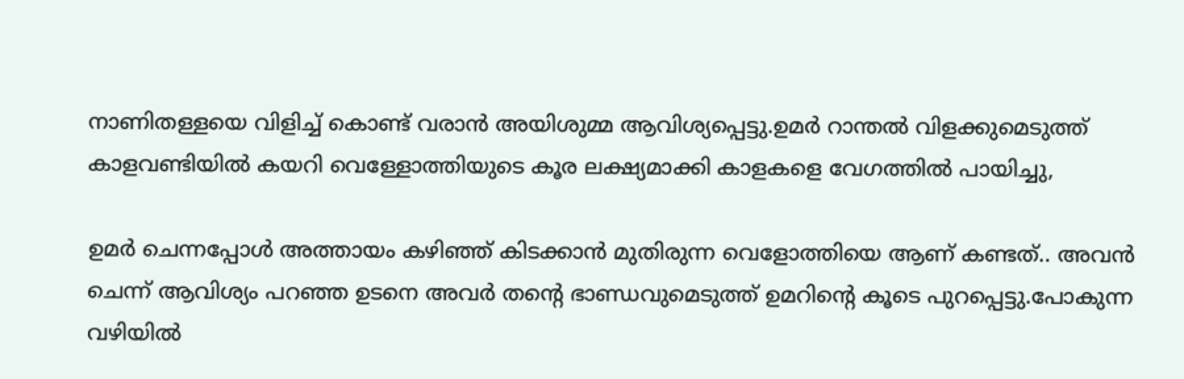നാണിതള്ളയെ വിളിച്ച് കൊണ്ട് വരാൻ അയിശുമ്മ ആവിശ്യപ്പെട്ടു.ഉമർ റാന്തൽ വിളക്കുമെടുത്ത് കാളവണ്ടിയിൽ കയറി വെള്ളോത്തിയുടെ കൂര ലക്ഷ്യമാക്കി കാളകളെ വേഗത്തിൽ പായിച്ചു,

ഉമർ ചെന്നപ്പോൾ അത്തായം കഴിഞ്ഞ് കിടക്കാൻ മുതിരുന്ന വെളോത്തിയെ ആണ് കണ്ടത്.. അവൻ ചെന്ന് ആവിശ്യം പറഞ്ഞ ഉടനെ അവർ തന്റെ ഭാണ്ഡവുമെടുത്ത് ഉമറിന്റെ കൂടെ പുറപ്പെട്ടു.പോകുന്ന വഴിയിൽ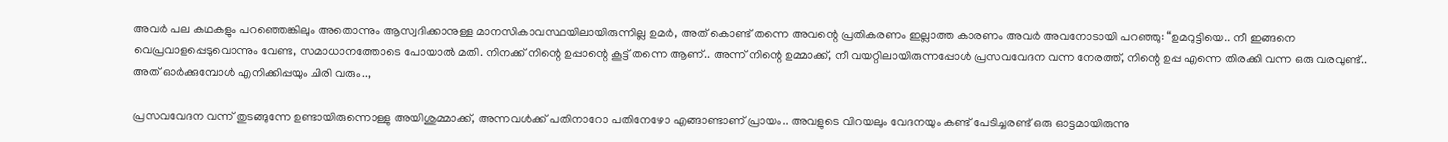അവർ പല കഥകളും പറഞ്ഞെങ്കിലും അതൊന്നും ആസ്വദിക്കാനുള്ള മാനസികാവസ്ഥയിലായിരുന്നില്ല ഉമർ, അത് കൊണ്ട് തന്നെ അവന്റെ പ്രതികരണം ഇല്ലാത്ത കാരണം അവർ അവനോടായി പറഞ്ഞു: “ഉമറുട്ടിയെ.. നീ ഇങ്ങനെ വെപ്രവാളപ്പെടുവൊന്നും വേണ്ട, സമാധാനത്തോടെ പോയാൽ മതി. നിനക്ക് നിന്റെ ഉപ്പാന്റെ കൂട്ട് തന്നെ ആണ്.. അന്ന് നിന്റെ ഉമ്മാക്ക്, നീ വയറ്റിലായിരുന്നപ്പോൾ പ്രസവവേദന വന്ന നേരത്ത്, നിന്റെ ഉപ്പ എന്നെ തിരക്കി വന്ന ഒരു വരവുണ്ട്.. അത് ഓർക്കുമ്പോൾ എനിക്കിപ്പയും ചിരി വരും..,

പ്രസവവേദന വന്ന് തുടങ്ങുന്നേ ഉണ്ടായിരുന്നൊള്ളു അയിശുമ്മാക്ക്, അന്നവൾക്ക് പതിനാറോ പതിനേഴോ എങ്ങാണ്ടാണ് പ്രായം.. അവളുടെ വിറയലും വേദനയും കണ്ട് പേടിച്ചരണ്ട്‌ ഒരു ഓട്ടമായിരുന്നു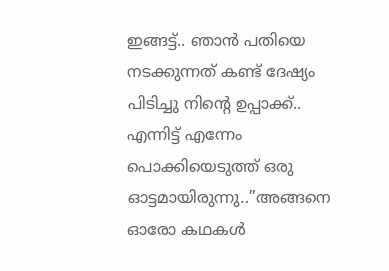ഇങ്ങട്ട്.. ഞാൻ പതിയെ നടക്കുന്നത് കണ്ട് ദേഷ്യം പിടിച്ചു നിന്റെ ഉപ്പാക്ക്.. എന്നിട്ട് എന്നേം പൊക്കിയെടുത്ത് ഒരു ഓട്ടമായിരുന്നു..”അങ്ങനെ ഓരോ കഥകൾ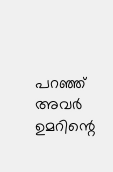പറഞ്ഞ് അവർ ഉമറിന്റെ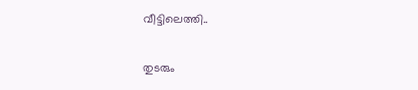വീട്ടിലെത്തി..

തുടരും